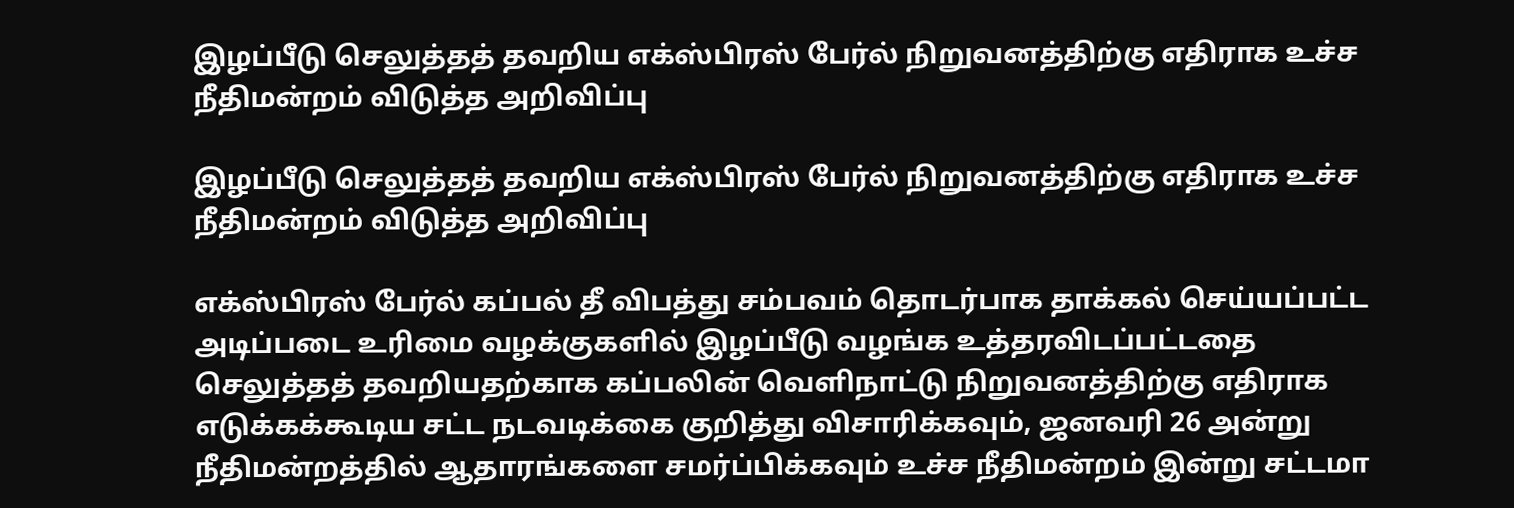இழப்பீடு செலுத்தத் தவறிய எக்ஸ்பிரஸ் பேர்ல் நிறுவனத்திற்கு எதிராக உச்ச நீதிமன்றம் விடுத்த அறிவிப்பு

இழப்பீடு செலுத்தத் தவறிய எக்ஸ்பிரஸ் பேர்ல் நிறுவனத்திற்கு எதிராக உச்ச நீதிமன்றம் விடுத்த அறிவிப்பு

எக்ஸ்பிரஸ் பேர்ல் கப்பல் தீ விபத்து சம்பவம் தொடர்பாக தாக்கல் செய்யப்பட்ட அடிப்படை உரிமை வழக்குகளில் இழப்பீடு வழங்க உத்தரவிடப்பட்டதை செலுத்தத் தவறியதற்காக கப்பலின் வெளிநாட்டு நிறுவனத்திற்கு எதிராக எடுக்கக்கூடிய சட்ட நடவடிக்கை குறித்து விசாரிக்கவும், ஜனவரி 26 அன்று நீதிமன்றத்தில் ஆதாரங்களை சமர்ப்பிக்கவும் உச்ச நீதிமன்றம் இன்று சட்டமா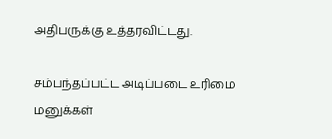அதிபருக்கு உத்தரவிட்டது.

சம்பந்தப்பட்ட அடிப்படை உரிமை மனுக்கள்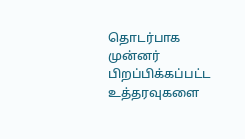தொடர்பாக முன்னர் பிறப்பிக்கப்பட்ட உத்தரவுகளை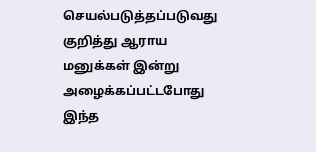செயல்படுத்தப்படுவது குறித்து ஆராய மனுக்கள் இன்று அழைக்கப்பட்டபோது இந்த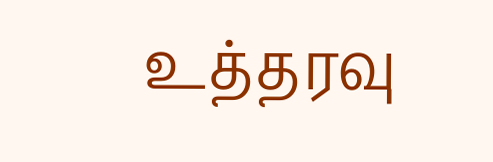உத்தரவு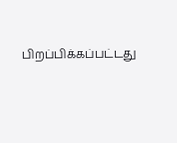பிறப்பிக்கப்பட்டது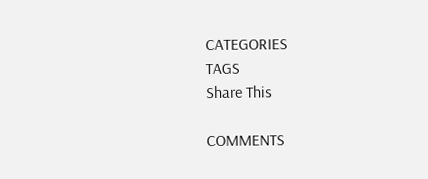CATEGORIES
TAGS
Share This

COMMENTS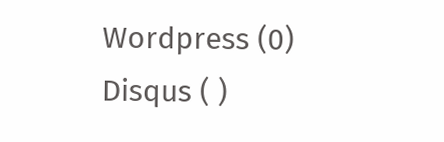Wordpress (0)
Disqus ( )